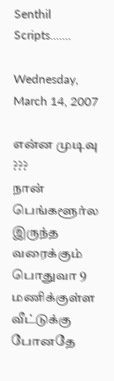Senthil Scripts.......

Wednesday, March 14, 2007

என்ன முடிவு ???
நான் பெங்களூர்ல இருந்த வரைக்கும் பொதுவா 9 மணிக்குள்ள வீட்டுக்கு போனதே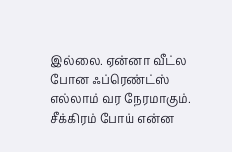இல்லை. ஏன்னா வீட்ல போன ஃப்ரெண்ட்ஸ் எல்லாம் வர நேரமாகும். சீக்கிரம் போய் என்ன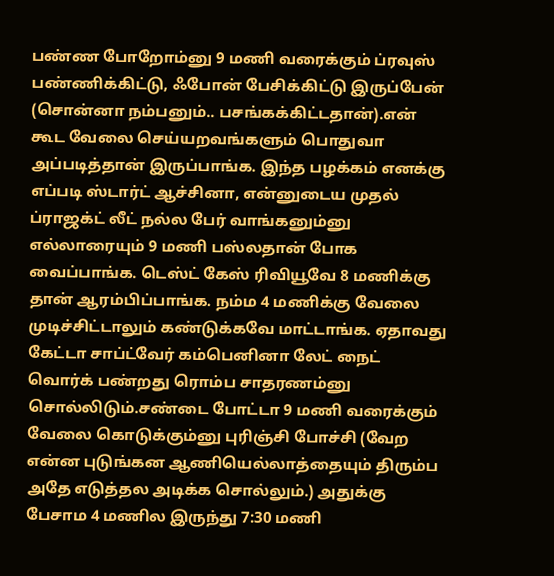பண்ண போறோம்னு 9 மணி வரைக்கும் ப்ரவுஸ் பண்ணிக்கிட்டு, ஃபோன் பேசிக்கிட்டு இருப்பேன் (சொன்னா நம்பனும்.. பசங்கக்கிட்டதான்).என் கூட வேலை செய்யறவங்களும் பொதுவா அப்படித்தான் இருப்பாங்க. இந்த பழக்கம் எனக்கு எப்படி ஸ்டார்ட் ஆச்சினா, என்னுடைய முதல் ப்ராஜக்ட் லீட் நல்ல பேர் வாங்கனும்னு எல்லாரையும் 9 மணி பஸ்லதான் போக வைப்பாங்க. டெஸ்ட் கேஸ் ரிவியூவே 8 மணிக்கு தான் ஆரம்பிப்பாங்க. நம்ம 4 மணிக்கு வேலை முடிச்சிட்டாலும் கண்டுக்கவே மாட்டாங்க. ஏதாவது கேட்டா சாப்ட்வேர் கம்பெனினா லேட் நைட் வொர்க் பண்றது ரொம்ப சாதரணம்னு சொல்லிடும்.சண்டை போட்டா 9 மணி வரைக்கும் வேலை கொடுக்கும்னு புரிஞ்சி போச்சி (வேற என்ன புடுங்கன ஆணியெல்லாத்தையும் திரும்ப அதே எடுத்தல அடிக்க சொல்லும்.) அதுக்கு பேசாம 4 மணில இருந்து 7:30 மணி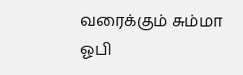வரைக்கும் சும்மா ஓபி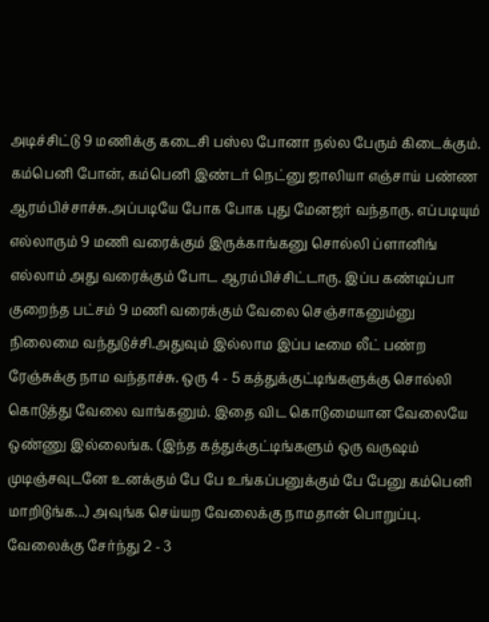அடிச்சிட்டு 9 மணிக்கு கடைசி பஸ்ல போனா நல்ல பேரும் கிடைக்கும். கம்பெனி போன், கம்பெனி இண்டர் நெட்னு ஜாலியா எஞ்சாய் பண்ண ஆரம்பிச்சாச்சு.அப்படியே போக போக புது மேனஜர் வந்தாரு. எப்படியும் எல்லாரும் 9 மணி வரைக்கும் இருக்காங்கனு சொல்லி ப்ளானிங் எல்லாம் அது வரைக்கும் போட ஆரம்பிச்சிட்டாரு. இப்ப கண்டிப்பா குறைந்த பட்சம் 9 மணி வரைக்கும் வேலை செஞ்சாகனும்னு நிலைமை வந்துடுச்சி.அதுவும் இல்லாம இப்ப டீமை லீட் பண்ற ரேஞ்சுக்கு நாம வந்தாச்சு. ஒரு 4 - 5 கத்துக்குட்டிங்களுக்கு சொல்லி கொடுத்து வேலை வாங்கனும். இதை விட கொடுமையான வேலையே ஒண்ணு இல்லைங்க. (இந்த கத்துக்குட்டிங்களும் ஒரு வருஷம் முடிஞ்சவுடனே உனக்கும் பே பே உங்கப்பனுக்கும் பே பேனு கம்பெனி மாறிடுங்க...) அவுங்க செய்யற வேலைக்கு நாமதான் பொறுப்பு. வேலைக்கு சேர்ந்து 2 - 3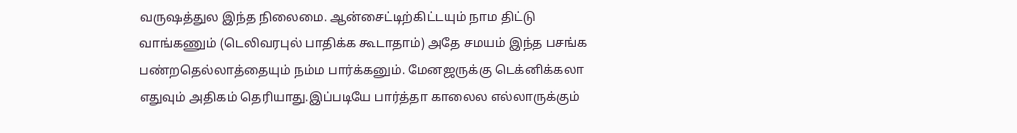வருஷத்துல இந்த நிலைமை. ஆன்சைட்டிற்கிட்டயும் நாம திட்டு வாங்கணும் (டெலிவரபுல் பாதிக்க கூடாதாம்) அதே சமயம் இந்த பசங்க பண்றதெல்லாத்தையும் நம்ம பார்க்கனும். மேனஜருக்கு டெக்னிக்கலா எதுவும் அதிகம் தெரியாது.இப்படியே பார்த்தா காலைல எல்லாருக்கும்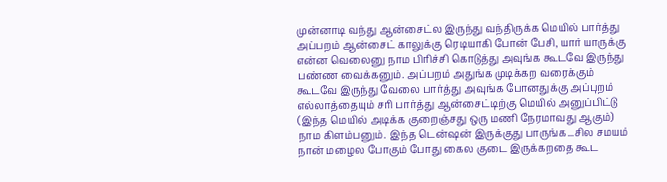முன்னாடி வந்து ஆன்சைட்ல இருந்து வந்திருக்க மெயில் பார்த்து அப்பறம் ஆன்சைட் காலுக்கு ரெடியாகி போன் பேசி, யார் யாருக்கு என்ன வெலைனு நாம பிரிச்சி கொடுத்து அவுங்க கூடவே இருந்து பண்ண வைக்கனும். அப்பறம் அதுங்க முடிக்கற வரைக்கும் கூடவே இருந்து வேலை பார்த்து அவுங்க போனதுக்கு அப்புறம் எல்லாத்தையும் சரி பார்த்து ஆன்சைட்டிற்கு மெயில் அனுப்பிட்டு (இந்த மெயில் அடிக்க குறைஞ்சது ஒரு மணி நேரமாவது ஆகும்) நாம கிளம்பனும். இந்த டென்ஷன் இருக்குது பாருங்க...சில சமயம் நான் மழைல போகும் போது கைல குடை இருக்கறதை கூட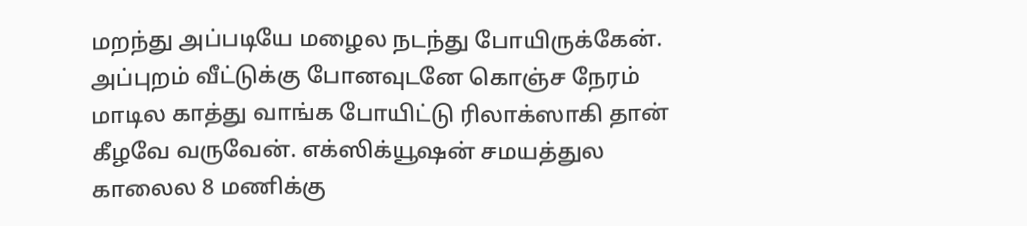மறந்து அப்படியே மழைல நடந்து போயிருக்கேன். அப்புறம் வீட்டுக்கு போனவுடனே கொஞ்ச நேரம் மாடில காத்து வாங்க போயிட்டு ரிலாக்ஸாகி தான் கீழவே வருவேன். எக்ஸிக்யூஷன் சமயத்துல காலைல 8 மணிக்கு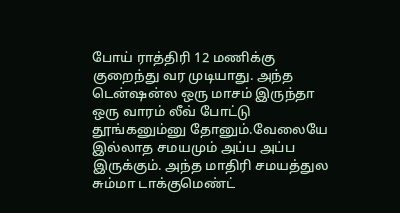போய் ராத்திரி 12 மணிக்கு குறைந்து வர முடியாது. அந்த டென்ஷன்ல ஒரு மாசம் இருந்தா ஒரு வாரம் லீவ் போட்டு தூங்கனும்னு தோனும்.வேலையே இல்லாத சமயமும் அப்ப அப்ப இருக்கும். அந்த மாதிரி சமயத்துல சும்மா டாக்குமெண்ட்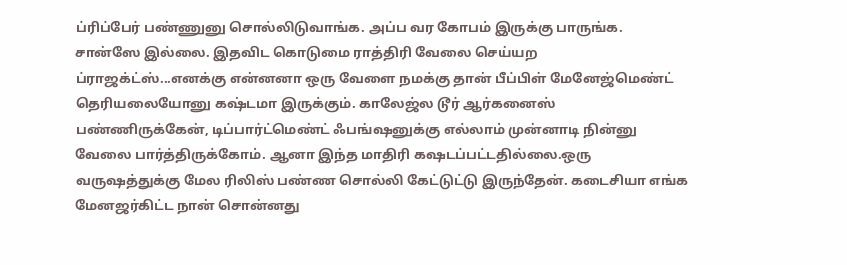ப்ரிப்பேர் பண்ணுனு சொல்லிடுவாங்க. அப்ப வர கோபம் இருக்கு பாருங்க. சான்ஸே இல்லை. இதவிட கொடுமை ராத்திரி வேலை செய்யற ப்ராஜக்ட்ஸ்...எனக்கு என்னனா ஒரு வேளை நமக்கு தான் பீப்பிள் மேனேஜ்மெண்ட் தெரியலையோனு கஷ்டமா இருக்கும். காலேஜ்ல டூர் ஆர்கனைஸ் பண்ணிருக்கேன், டிப்பார்ட்மெண்ட் ஃபங்ஷனுக்கு எல்லாம் முன்னாடி நின்னு வேலை பார்த்திருக்கோம். ஆனா இந்த மாதிரி கஷடப்பட்டதில்லை.ஒரு வருஷத்துக்கு மேல ரிலிஸ் பண்ண சொல்லி கேட்டுட்டு இருந்தேன். கடைசியா எங்க மேனஜர்கிட்ட நான் சொன்னது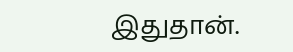இதுதான்.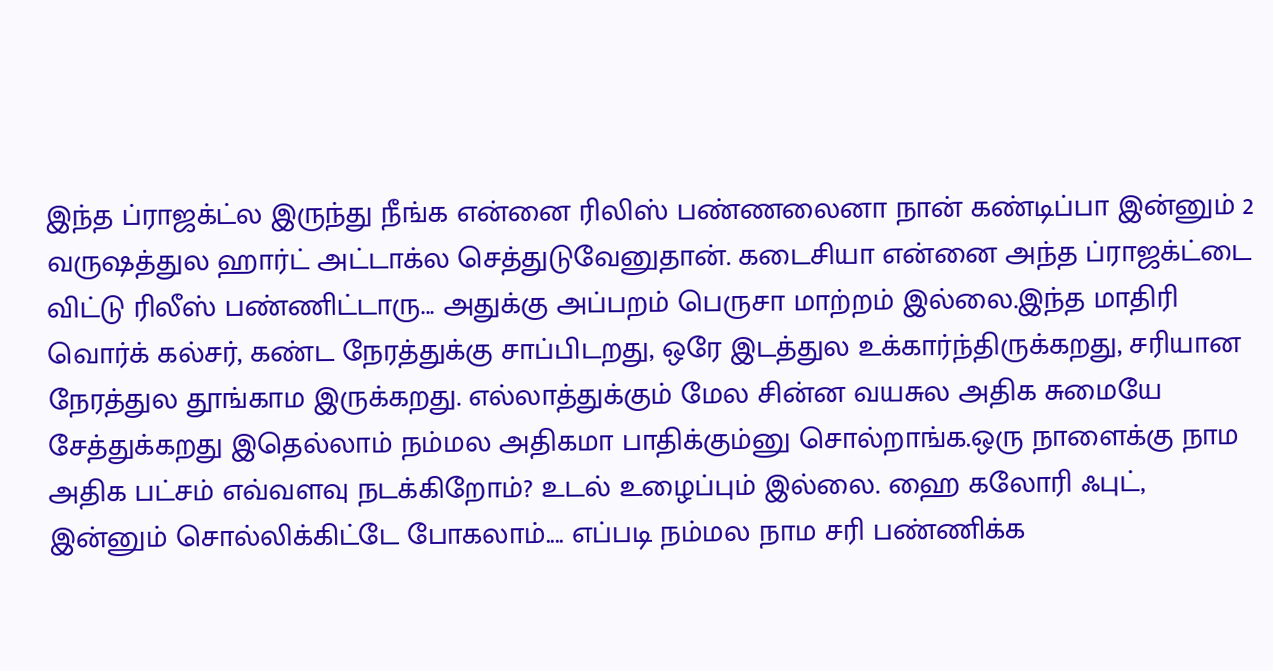இந்த ப்ராஜக்ட்ல இருந்து நீங்க என்னை ரிலிஸ் பண்ணலைனா நான் கண்டிப்பா இன்னும் 2 வருஷத்துல ஹார்ட் அட்டாக்ல செத்துடுவேனுதான். கடைசியா என்னை அந்த ப்ராஜக்ட்டை விட்டு ரிலீஸ் பண்ணிட்டாரு... அதுக்கு அப்பறம் பெருசா மாற்றம் இல்லை.இந்த மாதிரி வொர்க் கல்சர், கண்ட நேரத்துக்கு சாப்பிடறது, ஒரே இடத்துல உக்கார்ந்திருக்கறது, சரியான நேரத்துல தூங்காம இருக்கறது. எல்லாத்துக்கும் மேல சின்ன வயசுல அதிக சுமையே சேத்துக்கறது இதெல்லாம் நம்மல அதிகமா பாதிக்கும்னு சொல்றாங்க.ஒரு நாளைக்கு நாம அதிக பட்சம் எவ்வளவு நடக்கிறோம்? உடல் உழைப்பும் இல்லை. ஹை கலோரி ஃபுட், இன்னும் சொல்லிக்கிட்டே போகலாம்.... எப்படி நம்மல நாம சரி பண்ணிக்க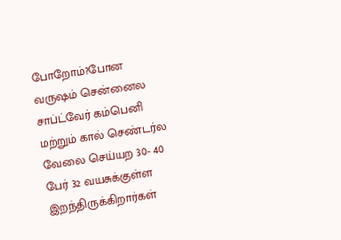போறோம்?போன வருஷம் சென்னைல சாப்ட்வேர் கம்பெனி மற்றும் கால் செண்டர்ல வேலை செய்யற 30- 40 பேர் 32 வயசுக்குள்ள இறந்திருக்கிறார்கள்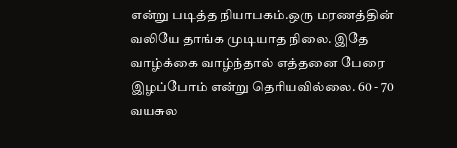என்று படித்த நியாபகம்.ஒரு மரணத்தின் வலியே தாங்க முடியாத நிலை. இதே வாழ்க்கை வாழ்ந்தால் எத்தனை பேரை இழப்போம் என்று தெரியவில்லை. 60 - 70 வயசுல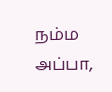நம்ம அப்பா,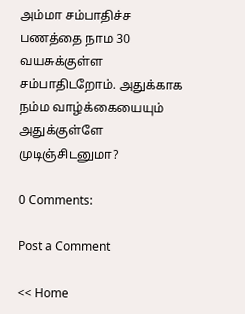அம்மா சம்பாதிச்ச பணத்தை நாம 30 வயசுக்குள்ள சம்பாதிடறோம். அதுக்காக நம்ம வாழ்க்கையையும் அதுக்குள்ளே முடிஞ்சிடனுமா?

0 Comments:

Post a Comment

<< Home